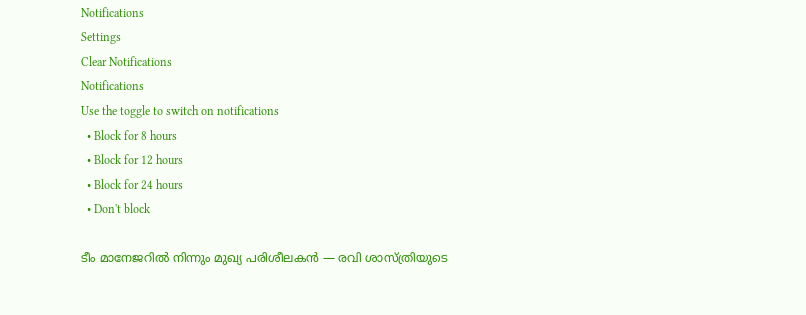Notifications
Settings
Clear Notifications
Notifications
Use the toggle to switch on notifications
  • Block for 8 hours
  • Block for 12 hours
  • Block for 24 hours
  • Don't block

ടീം മാനേജറില്‍ നിന്നും മുഖ്യ പരിശീലകന്‍ — രവി ശാസ്ത്രിയുടെ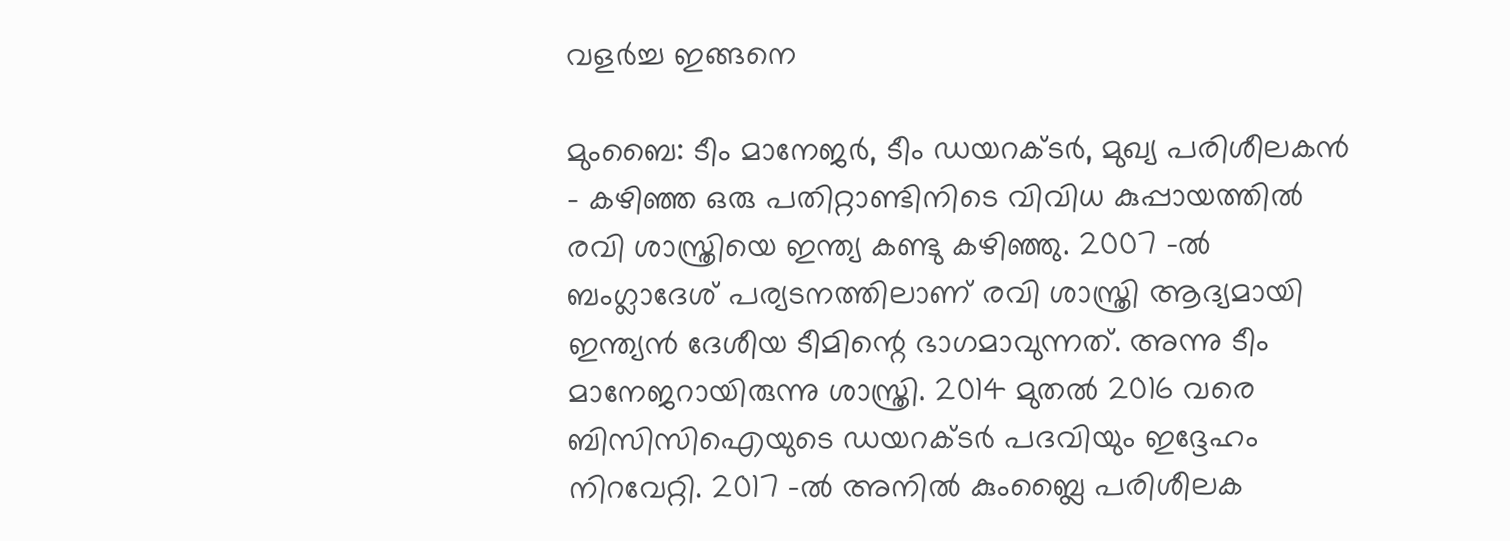വളര്‍ച്ച ഇങ്ങനെ

മുംബൈ: ടീം മാനേജര്‍, ടീം ഡയറക്ടര്‍, മുഖ്യ പരിശീലകന്‍ - കഴിഞ്ഞ ഒരു പതിറ്റാണ്ടിനിടെ വിവിധ കുപ്പായത്തില്‍ രവി ശാസ്ത്രിയെ ഇന്ത്യ കണ്ടു കഴിഞ്ഞു. 2007 -ല്‍ ബംഗ്ലാദേശ് പര്യടനത്തിലാണ് രവി ശാസ്ത്രി ആദ്യമായി ഇന്ത്യന്‍ ദേശീയ ടീമിന്റെ ഭാഗമാവുന്നത്. അന്നു ടീം മാനേജറായിരുന്നു ശാസ്ത്രി. 2014 മുതല്‍ 2016 വരെ ബിസിസിഐയുടെ ഡയറക്ടര്‍ പദവിയും ഇദ്ദേഹം നിറവേറ്റി. 2017 -ല്‍ അനില്‍ കുംബ്ലൈ പരിശീലക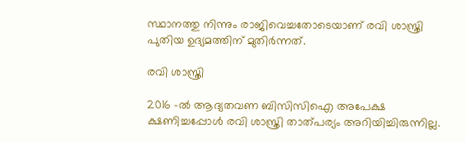സ്ഥാനത്തു നിന്നും രാജിവെച്ചതോടെയാണ് രവി ശാസ്ത്രി പുതിയ ഉദ്യമത്തിന് മുതിര്‍ന്നത്.

രവി ശാസ്ത്രി

2016 -ല്‍ ആദ്യതവണ ബിസിസിഐ അപേക്ഷ ക്ഷണിച്ചപ്പോള്‍ രവി ശാസ്ത്രി താത്പര്യം അറിയിച്ചിരുന്നില്ല.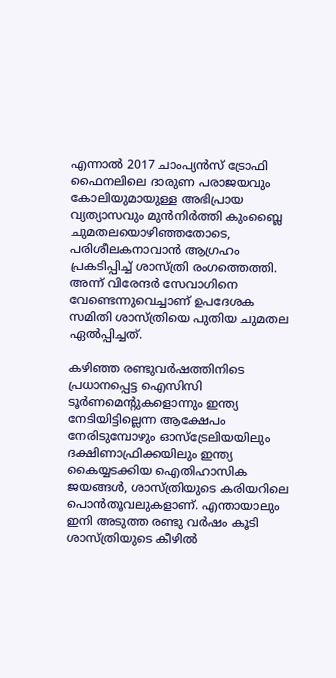എന്നാല്‍ 2017 ചാംപ്യന്‍സ് ട്രോഫി ഫൈനലിലെ ദാരുണ പരാജയവും കോലിയുമായുള്ള അഭിപ്രായ വ്യത്യാസവും മുന്‍നിര്‍ത്തി കുംബ്ലൈ ചുമതലയൊഴിഞ്ഞതോടെ, പരിശീലകനാവാന്‍ ആഗ്രഹം പ്രകടിപ്പിച്ച് ശാസ്ത്രി രംഗത്തെത്തി. അന്ന് വിരേന്ദര്‍ സേവാഗിനെ വേണ്ടെന്നുവെച്ചാണ് ഉപദേശക സമിതി ശാസ്ത്രിയെ പുതിയ ചുമതല ഏല്‍പ്പിച്ചത്.

കഴിഞ്ഞ രണ്ടുവര്‍ഷത്തിനിടെ പ്രധാനപ്പെട്ട ഐസിസി ടൂര്‍ണമെന്റുകളൊന്നും ഇന്ത്യ നേടിയിട്ടില്ലെന്ന ആക്ഷേപം നേരിടുമ്പോഴും ഓസ്‌ട്രേലിയയിലും ദക്ഷിണാഫ്രിക്കയിലും ഇന്ത്യ കൈയ്യടക്കിയ ഐതിഹാസിക ജയങ്ങള്‍, ശാസ്ത്രിയുടെ കരിയറിലെ പൊന്‍തൂവലുകളാണ്. എന്തായാലും ഇനി അടുത്ത രണ്ടു വര്‍ഷം കൂടി ശാസ്ത്രിയുടെ കീഴില്‍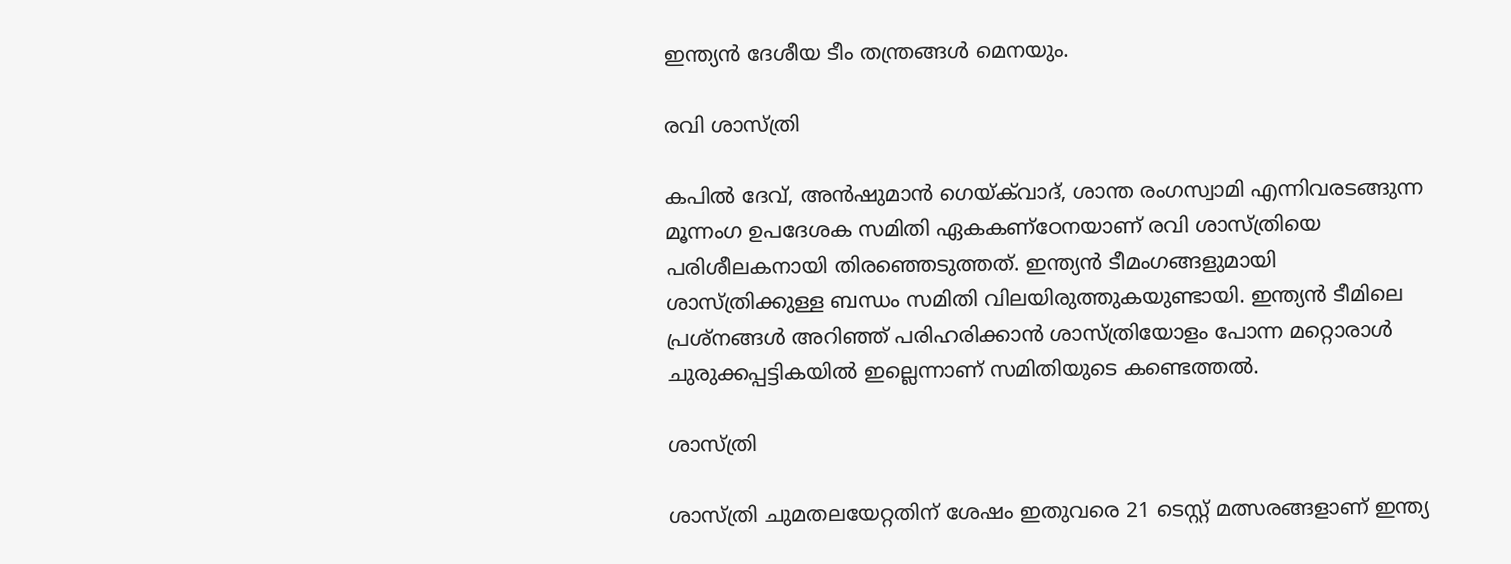ഇന്ത്യന്‍ ദേശീയ ടീം തന്ത്രങ്ങള്‍ മെനയും.

രവി ശാസ്ത്രി

കപില്‍ ദേവ്, അന്‍ഷുമാന്‍ ഗെയ്ക്‌വാദ്, ശാന്ത രംഗസ്വാമി എന്നിവരടങ്ങുന്ന മൂന്നംഗ ഉപദേശക സമിതി ഏകകണ്‌ഠേനയാണ് രവി ശാസ്ത്രിയെ പരിശീലകനായി തിരഞ്ഞെടുത്തത്. ഇന്ത്യന്‍ ടീമംഗങ്ങളുമായി ശാസ്ത്രിക്കുള്ള ബന്ധം സമിതി വിലയിരുത്തുകയുണ്ടായി. ഇന്ത്യന്‍ ടീമിലെ പ്രശ്‌നങ്ങള്‍ അറിഞ്ഞ് പരിഹരിക്കാന്‍ ശാസ്ത്രിയോളം പോന്ന മറ്റൊരാള്‍ ചുരുക്കപ്പട്ടികയില്‍ ഇല്ലെന്നാണ് സമിതിയുടെ കണ്ടെത്തല്‍.

ശാസ്ത്രി

ശാസ്ത്രി ചുമതലയേറ്റതിന് ശേഷം ഇതുവരെ 21 ടെസ്റ്റ് മത്സരങ്ങളാണ് ഇന്ത്യ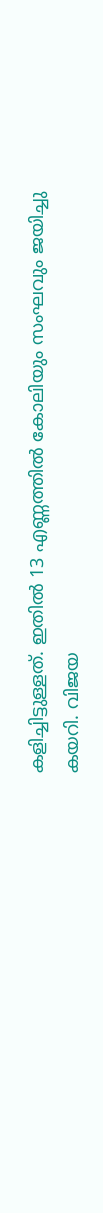കളിച്ചിട്ടുള്ളത്. ഇതില്‍ 13 എണ്ണത്തില്‍ കോലിയും സംഘവും ജയിച്ചു കയറി. വിജയ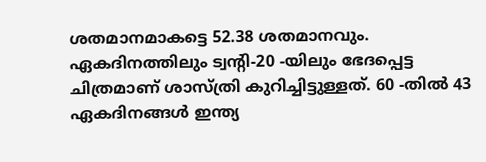ശതമാനമാകട്ടെ 52.38 ശതമാനവും. ഏകദിനത്തിലും ട്വന്റി-20 -യിലും ഭേദപ്പെട്ട ചിത്രമാണ് ശാസ്ത്രി കുറിച്ചിട്ടുള്ളത്. 60 -തില്‍ 43 ഏകദിനങ്ങള്‍ ഇന്ത്യ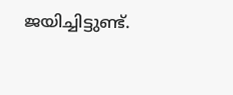ജയിച്ചിട്ടുണ്ട്.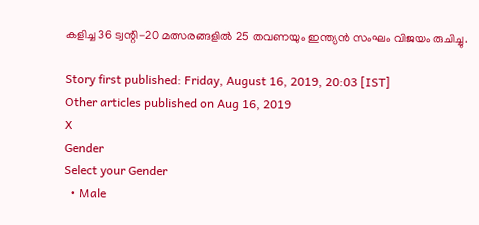കളിച്ച 36 ട്വന്റി-20 മത്സരങ്ങളില്‍ 25 തവണയും ഇന്ത്യന്‍ സംഘം വിജയം രുചിച്ചു.

Story first published: Friday, August 16, 2019, 20:03 [IST]
Other articles published on Aug 16, 2019
X
Gender
Select your Gender
  • Male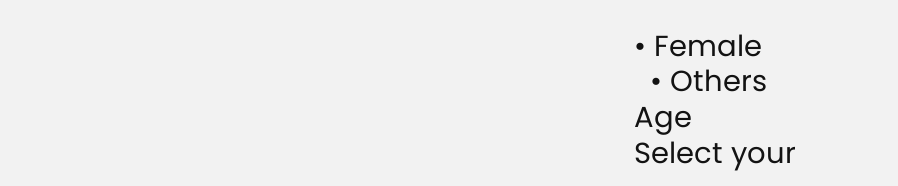• Female
  • Others
Age
Select your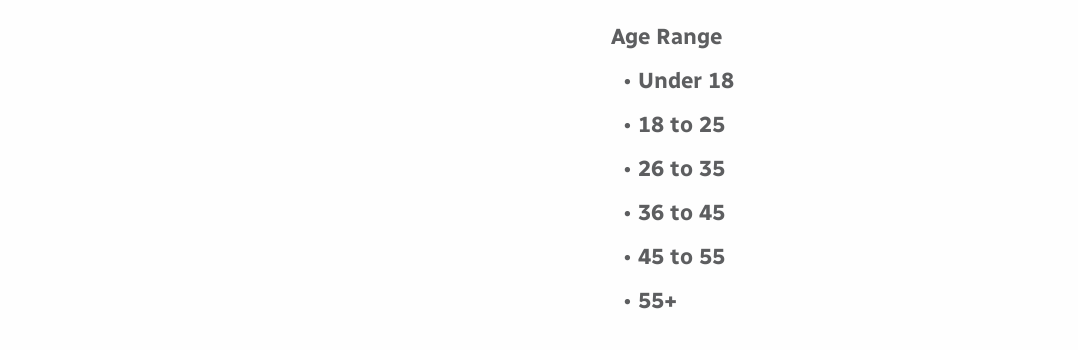Age Range
  • Under 18
  • 18 to 25
  • 26 to 35
  • 36 to 45
  • 45 to 55
  • 55+